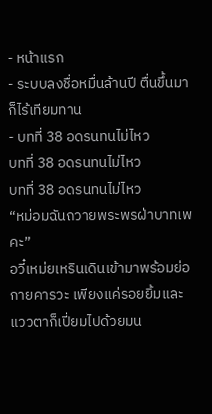- หน้าแรก
- ระบบลงชื่อหมื่นล้านปี ตื่นขึ้นมาก็ไร้เทียมทาน
- บทที่ 38 อดรนทนไม่ไหว
บทที่ 38 อดรนทนไม่ไหว
บทที่ 38 อดรนทนไม่ไหว
“หม่อมฉันถวายพระพรฝ่าบาทเพคะ”
อวี๋เหม่ยเหรินเดินเข้ามาพร้อมย่อกายคารวะ เพียงแค่รอยยิ้มและแววตาก็เปี่ยมไปด้วยมน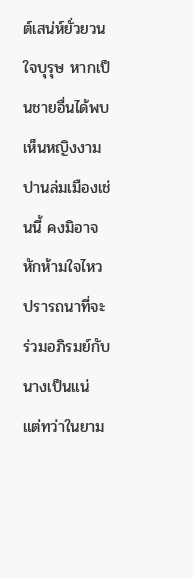ต์เสน่ห์ยั่วยวนใจบุรุษ หากเป็นชายอื่นได้พบเห็นหญิงงามปานล่มเมืองเช่นนี้ คงมิอาจหักห้ามใจไหวปรารถนาที่จะร่วมอภิรมย์กับนางเป็นแน่
แต่ทว่าในยาม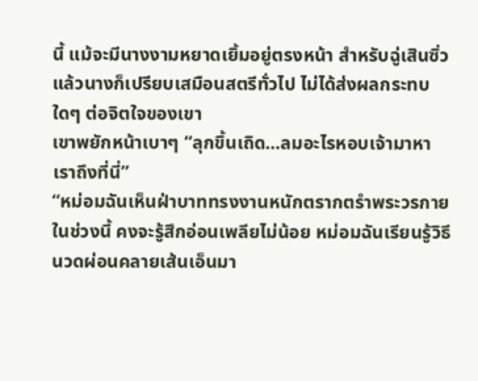นี้ แม้จะมีนางงามหยาดเยิ้มอยู่ตรงหน้า สำหรับฉู่เสินซิ่วแล้วนางก็เปรียบเสมือนสตรีทั่วไป ไม่ได้ส่งผลกระทบใดๆ ต่อจิตใจของเขา
เขาพยักหน้าเบาๆ “ลุกขึ้นเถิด...ลมอะไรหอบเจ้ามาหาเราถึงที่นี่”
“หม่อมฉันเห็นฝ่าบาททรงงานหนักตรากตรำพระวรกายในช่วงนี้ คงจะรู้สึกอ่อนเพลียไม่น้อย หม่อมฉันเรียนรู้วิธีนวดผ่อนคลายเส้นเอ็นมา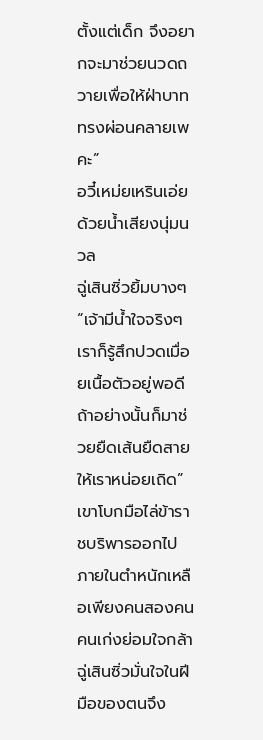ตั้งแต่เด็ก จึงอยากจะมาช่วยนวดถวายเพื่อให้ฝ่าบาททรงผ่อนคลายเพคะ”
อวี๋เหม่ยเหรินเอ่ยด้วยน้ำเสียงนุ่มนวล
ฉู่เสินซิ่วยิ้มบางๆ “เจ้ามีน้ำใจจริงๆ เราก็รู้สึกปวดเมื่อยเนื้อตัวอยู่พอดี ถ้าอย่างนั้นก็มาช่วยยืดเส้นยืดสายให้เราหน่อยเถิด”
เขาโบกมือไล่ข้าราชบริพารออกไป ภายในตำหนักเหลือเพียงคนสองคน คนเก่งย่อมใจกล้า ฉู่เสินซิ่วมั่นใจในฝีมือของตนจึง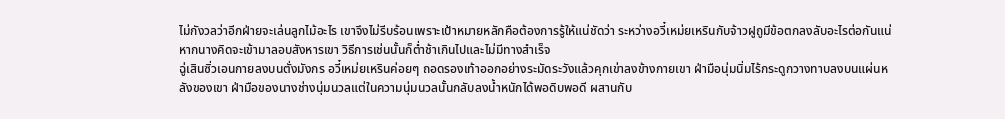ไม่กังวลว่าอีกฝ่ายจะเล่นลูกไม้อะไร เขาจึงไม่รีบร้อนเพราะเป้าหมายหลักคือต้องการรู้ให้แน่ชัดว่า ระหว่างอวี๋เหม่ยเหรินกับจ้าวฝูถูมีข้อตกลงลับอะไรต่อกันแน่
หากนางคิดจะเข้ามาลอบสังหารเขา วิธีการเช่นนั้นก็ต่ำช้าเกินไปและไม่มีทางสำเร็จ
ฉู่เสินซิ่วเอนกายลงบนตั่งมังกร อวี๋เหม่ยเหรินค่อยๆ ถอดรองเท้าออกอย่างระมัดระวังแล้วคุกเข่าลงข้างกายเขา ฝ่ามือนุ่มนิ่มไร้กระดูกวางทาบลงบนแผ่นหลังของเขา ฝ่ามือของนางช่างนุ่มนวลแต่ในความนุ่มนวลนั้นกลับลงน้ำหนักได้พอดิบพอดี ผสานกับ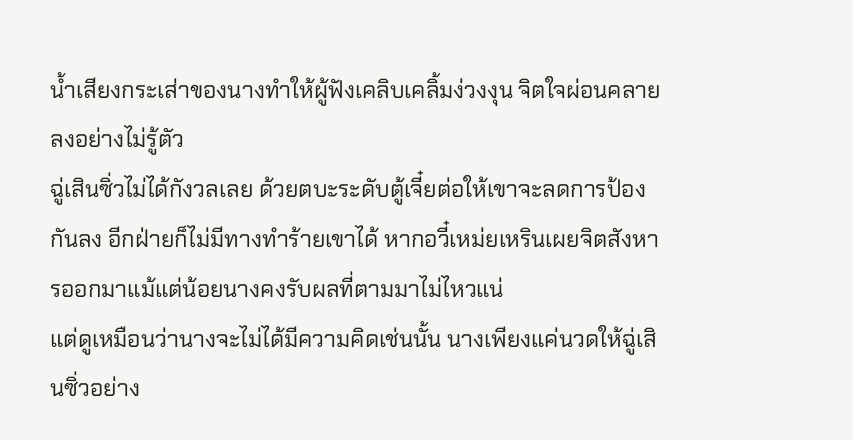น้ำเสียงกระเส่าของนางทำให้ผู้ฟังเคลิบเคลิ้มง่วงงุน จิตใจผ่อนคลายลงอย่างไม่รู้ตัว
ฉู่เสินซิ่วไม่ได้กังวลเลย ด้วยตบะระดับตู้เจี๋ยต่อให้เขาจะลดการป้องกันลง อีกฝ่ายก็ไม่มีทางทำร้ายเขาได้ หากอวี๋เหม่ยเหรินเผยจิตสังหารออกมาแม้แต่น้อยนางคงรับผลที่ตามมาไม่ไหวแน่
แต่ดูเหมือนว่านางจะไม่ได้มีความคิดเช่นนั้น นางเพียงแค่นวดให้ฉู่เสินซิ่วอย่าง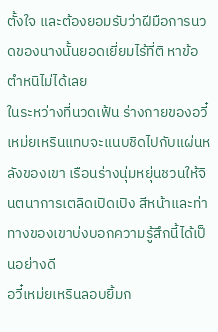ตั้งใจ และต้องยอมรับว่าฝีมือการนวดของนางนั้นยอดเยี่ยมไร้ที่ติ หาข้อตำหนิไม่ได้เลย
ในระหว่างที่นวดเฟ้น ร่างกายของอวี๋เหม่ยเหรินแทบจะแนบชิดไปกับแผ่นหลังของเขา เรือนร่างนุ่มหยุ่นชวนให้จินตนาการเตลิดเปิดเปิง สีหน้าและท่าทางของเขาบ่งบอกความรู้สึกนี้ได้เป็นอย่างดี
อวี๋เหม่ยเหรินลอบยิ้มก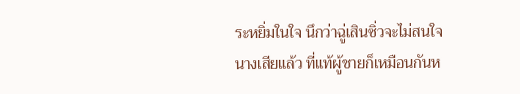ระหยิ่มในใจ นึกว่าฉู่เสินซิ่วจะไม่สนใจนางเสียแล้ว ที่แท้ผู้ชายก็เหมือนกันห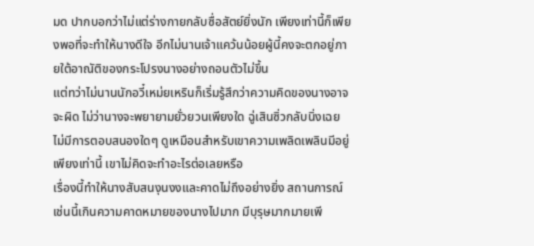มด ปากบอกว่าไม่แต่ร่างกายกลับซื่อสัตย์ยิ่งนัก เพียงเท่านี้ก็เพียงพอที่จะทำให้นางดีใจ อีกไม่นานเจ้าแคว้นน้อยผู้นี้คงจะตกอยู่ภายใต้อาณัติของกระโปรงนางอย่างถอนตัวไม่ขึ้น
แต่ทว่าไม่นานนักอวี๋เหม่ยเหรินก็เริ่มรู้สึกว่าความคิดของนางอาจจะผิด ไม่ว่านางจะพยายามยั่วยวนเพียงใด ฉู่เสินซิ่วกลับนิ่งเฉยไม่มีการตอบสนองใดๆ ดูเหมือนสำหรับเขาความเพลิดเพลินมีอยู่เพียงเท่านี้ เขาไม่คิดจะทำอะไรต่อเลยหรือ
เรื่องนี้ทำให้นางสับสนงุนงงและคาดไม่ถึงอย่างยิ่ง สถานการณ์เช่นนี้เกินความคาดหมายของนางไปมาก มีบุรุษมากมายเพี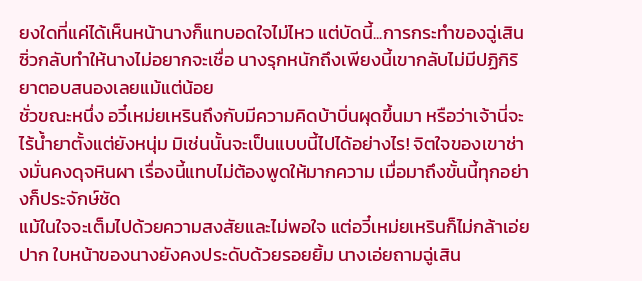ยงใดที่แค่ได้เห็นหน้านางก็แทบอดใจไม่ไหว แต่บัดนี้...การกระทำของฉู่เสินซิ่วกลับทำให้นางไม่อยากจะเชื่อ นางรุกหนักถึงเพียงนี้เขากลับไม่มีปฏิกิริยาตอบสนองเลยแม้แต่น้อย
ชั่วขณะหนึ่ง อวี๋เหม่ยเหรินถึงกับมีความคิดบ้าบิ่นผุดขึ้นมา หรือว่าเจ้านี่จะไร้น้ำยาตั้งแต่ยังหนุ่ม มิเช่นนั้นจะเป็นแบบนี้ไปได้อย่างไร! จิตใจของเขาช่างมั่นคงดุจหินผา เรื่องนี้แทบไม่ต้องพูดให้มากความ เมื่อมาถึงขั้นนี้ทุกอย่างก็ประจักษ์ชัด
แม้ในใจจะเต็มไปด้วยความสงสัยและไม่พอใจ แต่อวี๋เหม่ยเหรินก็ไม่กล้าเอ่ยปาก ใบหน้าของนางยังคงประดับด้วยรอยยิ้ม นางเอ่ยถามฉู่เสิน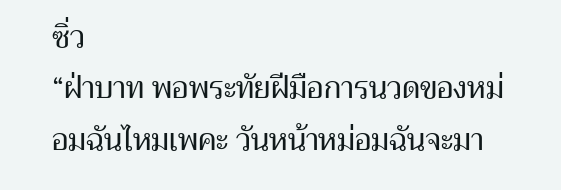ซิ่ว
“ฝ่าบาท พอพระทัยฝีมือการนวดของหม่อมฉันไหมเพคะ วันหน้าหม่อมฉันจะมา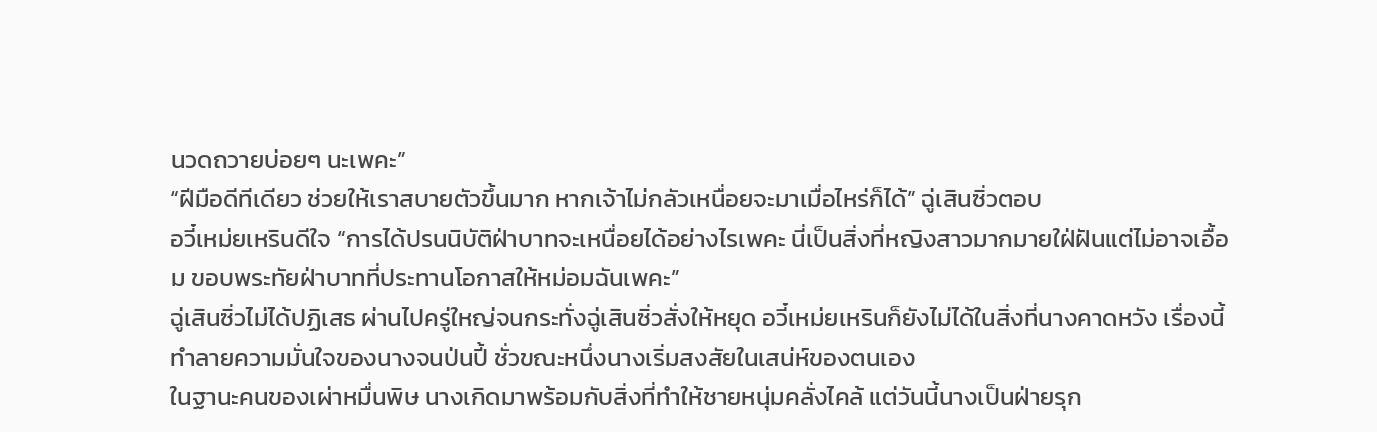นวดถวายบ่อยๆ นะเพคะ”
“ฝีมือดีทีเดียว ช่วยให้เราสบายตัวขึ้นมาก หากเจ้าไม่กลัวเหนื่อยจะมาเมื่อไหร่ก็ได้” ฉู่เสินซิ่วตอบ
อวี๋เหม่ยเหรินดีใจ “การได้ปรนนิบัติฝ่าบาทจะเหนื่อยได้อย่างไรเพคะ นี่เป็นสิ่งที่หญิงสาวมากมายใฝ่ฝันแต่ไม่อาจเอื้อม ขอบพระทัยฝ่าบาทที่ประทานโอกาสให้หม่อมฉันเพคะ”
ฉู่เสินซิ่วไม่ได้ปฏิเสธ ผ่านไปครู่ใหญ่จนกระทั่งฉู่เสินซิ่วสั่งให้หยุด อวี๋เหม่ยเหรินก็ยังไม่ได้ในสิ่งที่นางคาดหวัง เรื่องนี้ทำลายความมั่นใจของนางจนป่นปี้ ชั่วขณะหนึ่งนางเริ่มสงสัยในเสน่ห์ของตนเอง
ในฐานะคนของเผ่าหมื่นพิษ นางเกิดมาพร้อมกับสิ่งที่ทำให้ชายหนุ่มคลั่งไคล้ แต่วันนี้นางเป็นฝ่ายรุก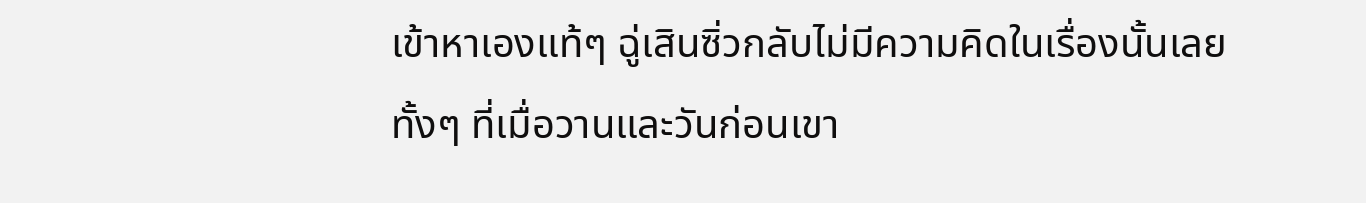เข้าหาเองแท้ๆ ฉู่เสินซิ่วกลับไม่มีความคิดในเรื่องนั้นเลย ทั้งๆ ที่เมื่อวานและวันก่อนเขา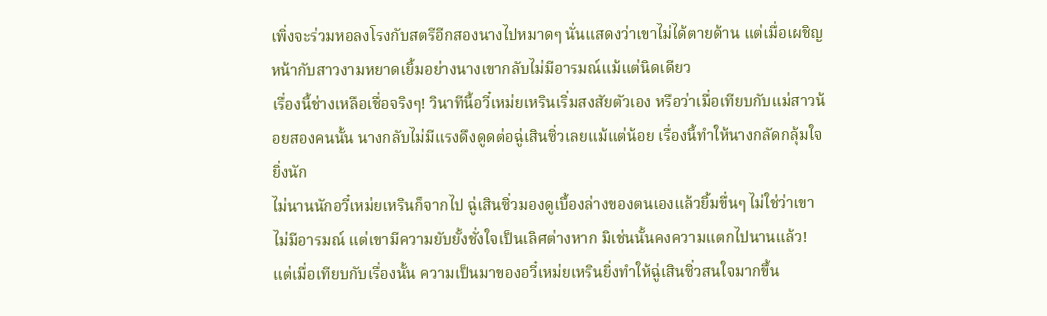เพิ่งจะร่วมหอลงโรงกับสตรีอีกสองนางไปหมาดๆ นั่นแสดงว่าเขาไม่ได้ตายด้าน แต่เมื่อเผชิญหน้ากับสาวงามหยาดเยิ้มอย่างนางเขากลับไม่มีอารมณ์แม้แต่นิดเดียว
เรื่องนี้ช่างเหลือเชื่อจริงๆ! วินาทีนี้อวี๋เหม่ยเหรินเริ่มสงสัยตัวเอง หรือว่าเมื่อเทียบกับแม่สาวน้อยสองคนนั้น นางกลับไม่มีแรงดึงดูดต่อฉู่เสินซิ่วเลยแม้แต่น้อย เรื่องนี้ทำให้นางกลัดกลุ้มใจยิ่งนัก
ไม่นานนักอวี๋เหม่ยเหรินก็จากไป ฉู่เสินซิ่วมองดูเบื้องล่างของตนเองแล้วยิ้มขื่นๆ ไม่ใช่ว่าเขาไม่มีอารมณ์ แต่เขามีความยับยั้งชั่งใจเป็นเลิศต่างหาก มิเช่นนั้นคงความแตกไปนานแล้ว!
แต่เมื่อเทียบกับเรื่องนั้น ความเป็นมาของอวี๋เหม่ยเหรินยิ่งทำให้ฉู่เสินซิ่วสนใจมากขึ้น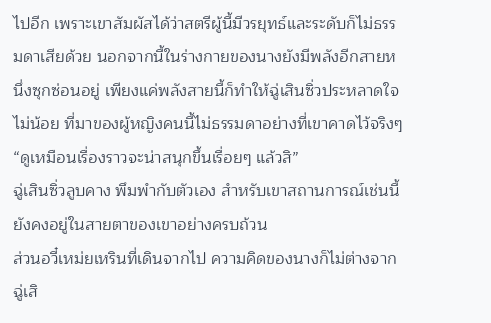ไปอีก เพราะเขาสัมผัสได้ว่าสตรีผู้นี้มีวรยุทธ์และระดับก็ไม่ธรรมดาเสียด้วย นอกจากนี้ในร่างกายของนางยังมีพลังอีกสายหนึ่งซุกซ่อนอยู่ เพียงแค่พลังสายนี้ก็ทำให้ฉู่เสินซิ่วประหลาดใจไม่น้อย ที่มาของผู้หญิงคนนี้ไม่ธรรมดาอย่างที่เขาคาดไว้จริงๆ
“ดูเหมือนเรื่องราวจะน่าสนุกขึ้นเรื่อยๆ แล้วสิ”
ฉู่เสินซิ่วลูบคาง พึมพำกับตัวเอง สำหรับเขาสถานการณ์เช่นนี้ยังคงอยู่ในสายตาของเขาอย่างครบถ้วน
ส่วนอวี๋เหม่ยเหรินที่เดินจากไป ความคิดของนางก็ไม่ต่างจากฉู่เสิ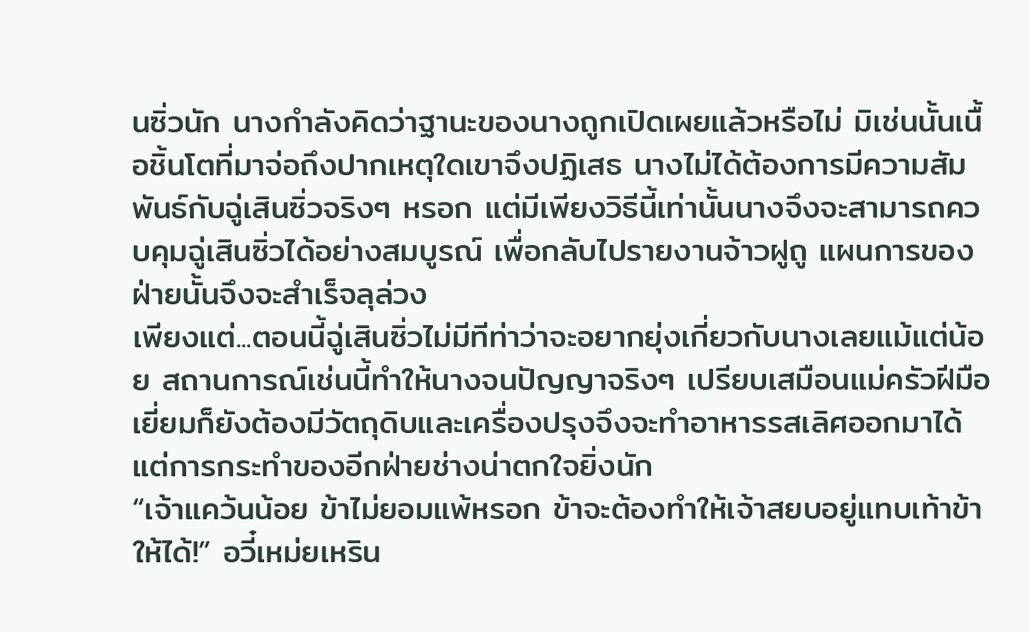นซิ่วนัก นางกำลังคิดว่าฐานะของนางถูกเปิดเผยแล้วหรือไม่ มิเช่นนั้นเนื้อชิ้นโตที่มาจ่อถึงปากเหตุใดเขาจึงปฏิเสธ นางไม่ได้ต้องการมีความสัมพันธ์กับฉู่เสินซิ่วจริงๆ หรอก แต่มีเพียงวิธีนี้เท่านั้นนางจึงจะสามารถควบคุมฉู่เสินซิ่วได้อย่างสมบูรณ์ เพื่อกลับไปรายงานจ้าวฝูถู แผนการของฝ่ายนั้นจึงจะสำเร็จลุล่วง
เพียงแต่...ตอนนี้ฉู่เสินซิ่วไม่มีทีท่าว่าจะอยากยุ่งเกี่ยวกับนางเลยแม้แต่น้อย สถานการณ์เช่นนี้ทำให้นางจนปัญญาจริงๆ เปรียบเสมือนแม่ครัวฝีมือเยี่ยมก็ยังต้องมีวัตถุดิบและเครื่องปรุงจึงจะทำอาหารรสเลิศออกมาได้ แต่การกระทำของอีกฝ่ายช่างน่าตกใจยิ่งนัก
“เจ้าแคว้นน้อย ข้าไม่ยอมแพ้หรอก ข้าจะต้องทำให้เจ้าสยบอยู่แทบเท้าข้าให้ได้!” อวี๋เหม่ยเหริน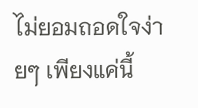ไม่ยอมถอดใจง่ายๆ เพียงแค่นี้